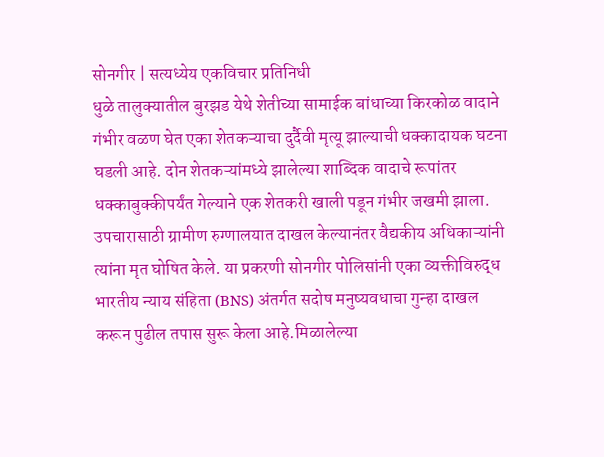सोनगीर | सत्यध्येय एकविचार प्रतिनिधी
धुळे तालुक्यातील बुरझड येथे शेतीच्या सामाईक बांधाच्या किरकोळ वादाने गंभीर वळण घेत एका शेतकऱ्याचा दुर्दैवी मृत्यू झाल्याची धक्कादायक घटना घडली आहे. दोन शेतकऱ्यांमध्ये झालेल्या शाब्दिक वादाचे रूपांतर धक्काबुक्कीपर्यंत गेल्याने एक शेतकरी खाली पडून गंभीर जखमी झाला. उपचारासाठी ग्रामीण रुग्णालयात दाखल केल्यानंतर वैद्यकीय अधिकाऱ्यांनी त्यांना मृत घोषित केले. या प्रकरणी सोनगीर पोलिसांनी एका व्यक्तीविरुद्ध भारतीय न्याय संहिता (BNS) अंतर्गत सदोष मनुष्यवधाचा गुन्हा दाखल करून पुढील तपास सुरू केला आहे.मिळालेल्या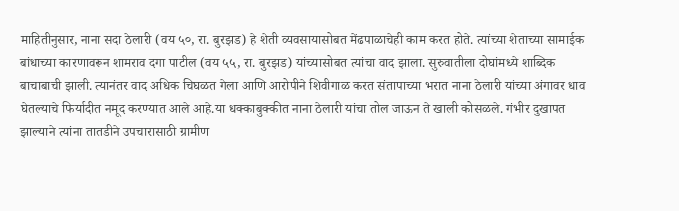माहितीनुसार, नाना सदा ठेलारी (वय ५०, रा. बुरझड) हे शेती व्यवसायासोबत मेंढपाळाचेही काम करत होते. त्यांच्या शेताच्या सामाईक बांधाच्या कारणावरून शामराव दगा पाटील (वय ५५, रा. बुरझड) यांच्यासोबत त्यांचा वाद झाला. सुरुवातीला दोघांमध्ये शाब्दिक बाचाबाची झाली. त्यानंतर वाद अधिक चिघळत गेला आणि आरोपीने शिवीगाळ करत संतापाच्या भरात नाना ठेलारी यांच्या अंगावर धाव घेतल्याचे फिर्यादीत नमूद करण्यात आले आहे.या धक्काबुक्कीत नाना ठेलारी यांचा तोल जाऊन ते खाली कोसळले. गंभीर दुखापत झाल्याने त्यांना तातडीने उपचारासाठी ग्रामीण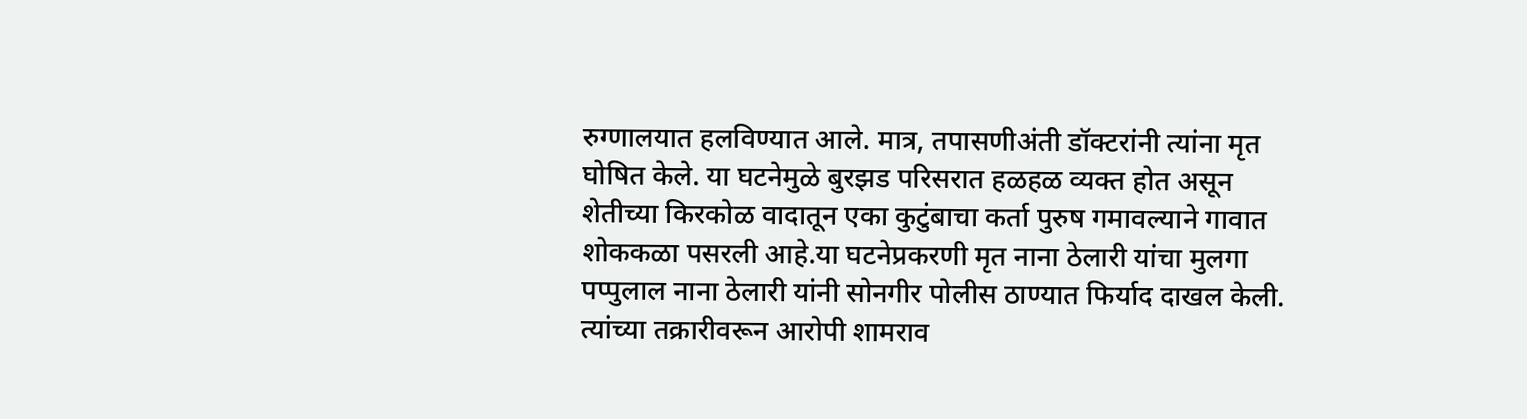रुग्णालयात हलविण्यात आले. मात्र, तपासणीअंती डॉक्टरांनी त्यांना मृत घोषित केले. या घटनेमुळे बुरझड परिसरात हळहळ व्यक्त होत असून शेतीच्या किरकोळ वादातून एका कुटुंबाचा कर्ता पुरुष गमावल्याने गावात शोककळा पसरली आहे.या घटनेप्रकरणी मृत नाना ठेलारी यांचा मुलगा पप्पुलाल नाना ठेलारी यांनी सोनगीर पोलीस ठाण्यात फिर्याद दाखल केली. त्यांच्या तक्रारीवरून आरोपी शामराव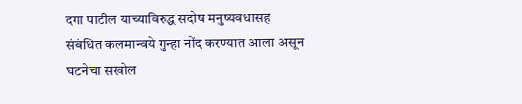दगा पाटील याच्याविरुद्ध सदोष मनुष्यवधासह संबंधित कलमान्वये गुन्हा नोंद करण्यात आला असून घटनेचा सखोल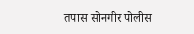तपास सोनगीर पोलीस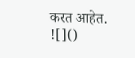करत आहेत.
![]()